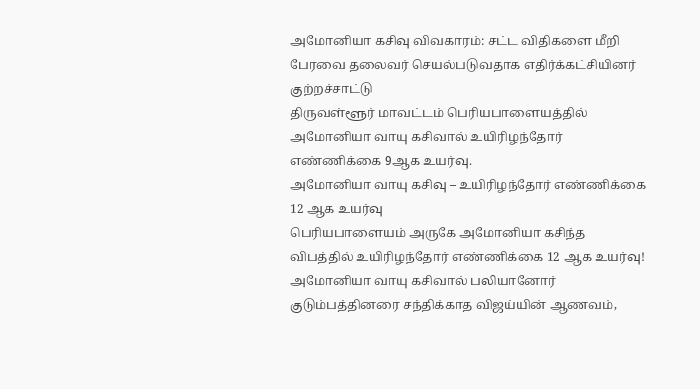அமோனியா கசிவு விவகாரம்: சட்ட விதிகளை மீறி பேரவை தலைவர் செயல்படுவதாக எதிர்க்கட்சியினர் குற்றச்சாட்டு
திருவள்ளூர் மாவட்டம் பெரியபாளையத்தில் அமோனியா வாயு கசிவால் உயிரிழந்தோர் எண்ணிக்கை 9ஆக உயர்வு.
அமோனியா வாயு கசிவு – உயிரிழந்தோர் எண்ணிக்கை 12 ஆக உயர்வு
பெரியபாளையம் அருகே அமோனியா கசிந்த விபத்தில் உயிரிழந்தோர் எண்ணிக்கை 12 ஆக உயர்வு!
அமோனியா வாயு கசிவால் பலியானோர் குடும்பத்தினரை சந்திக்காத விஜய்யின் ஆணவம்,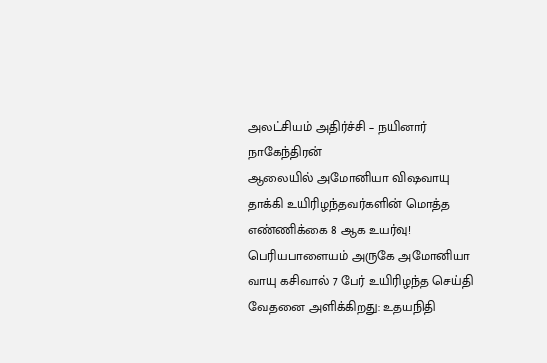அலட்சியம் அதிர்ச்சி – நயினார் நாகேந்திரன்
ஆலையில் அமோனியா விஷவாயு தாக்கி உயிரிழந்தவர்களின் மொத்த எண்ணிக்கை 8 ஆக உயர்வு!
பெரியபாளையம் அருகே அமோனியா வாயு கசிவால் 7 பேர் உயிரிழந்த செய்தி வேதனை அளிக்கிறது: உதயநிதி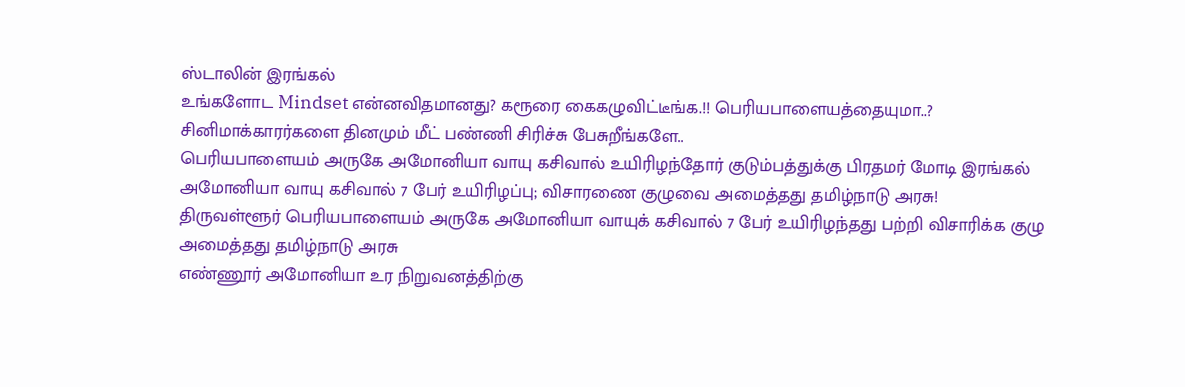ஸ்டாலின் இரங்கல்
உங்களோட Mindset என்னவிதமானது? கரூரை கைகழுவிட்டீங்க.!! பெரியபாளையத்தையுமா..? சினிமாக்காரர்களை தினமும் மீட் பண்ணி சிரிச்சு பேசுறீங்களே..
பெரியபாளையம் அருகே அமோனியா வாயு கசிவால் உயிரிழந்தோர் குடும்பத்துக்கு பிரதமர் மோடி இரங்கல்
அமோனியா வாயு கசிவால் 7 பேர் உயிரிழப்பு; விசாரணை குழுவை அமைத்தது தமிழ்நாடு அரசு!
திருவள்ளூர் பெரியபாளையம் அருகே அமோனியா வாயுக் கசிவால் 7 பேர் உயிரிழந்தது பற்றி விசாரிக்க குழு அமைத்தது தமிழ்நாடு அரசு
எண்ணூர் அமோனியா உர நிறுவனத்திற்கு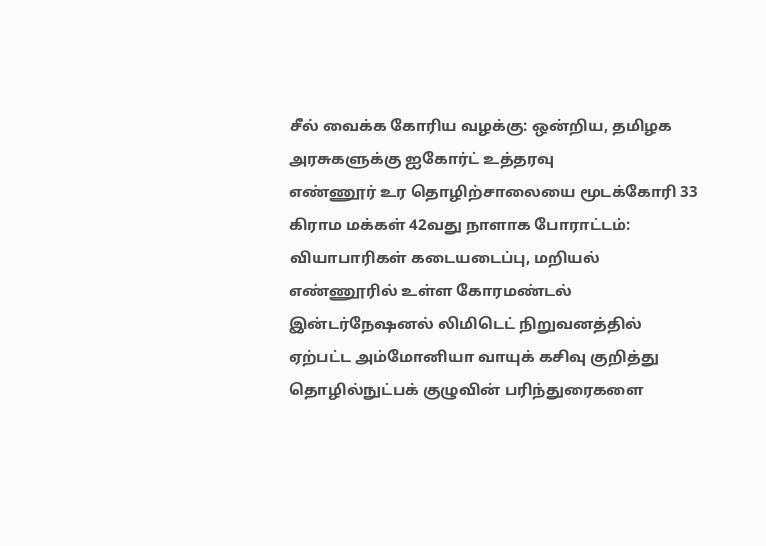சீல் வைக்க கோரிய வழக்கு: ஒன்றிய, தமிழக அரசுகளுக்கு ஐகோர்ட் உத்தரவு
எண்ணூர் உர தொழிற்சாலையை மூடக்கோரி 33 கிராம மக்கள் 42வது நாளாக போராட்டம்: வியாபாரிகள் கடையடைப்பு, மறியல்
எண்ணூரில் உள்ள கோரமண்டல் இன்டர்நேஷனல் லிமிடெட் நிறுவனத்தில் ஏற்பட்ட அம்மோனியா வாயுக் கசிவு குறித்து தொழில்நுட்பக் குழுவின் பரிந்துரைகளை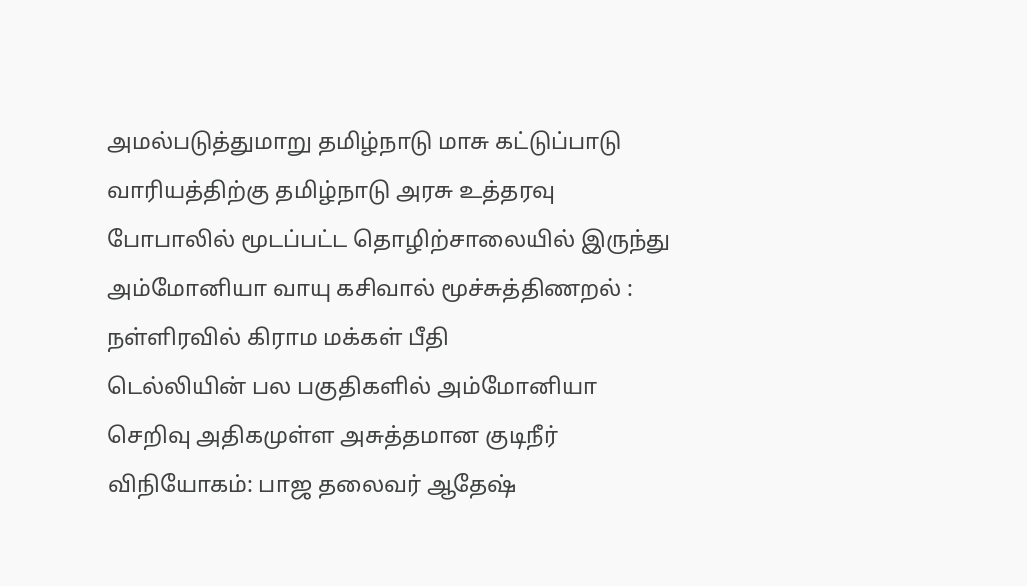அமல்படுத்துமாறு தமிழ்நாடு மாசு கட்டுப்பாடு வாரியத்திற்கு தமிழ்நாடு அரசு உத்தரவு
போபாலில் மூடப்பட்ட தொழிற்சாலையில் இருந்து அம்மோனியா வாயு கசிவால் மூச்சுத்திணறல் : நள்ளிரவில் கிராம மக்கள் பீதி
டெல்லியின் பல பகுதிகளில் அம்மோனியா செறிவு அதிகமுள்ள அசுத்தமான குடிநீர் விநியோகம்: பாஜ தலைவர் ஆதேஷ்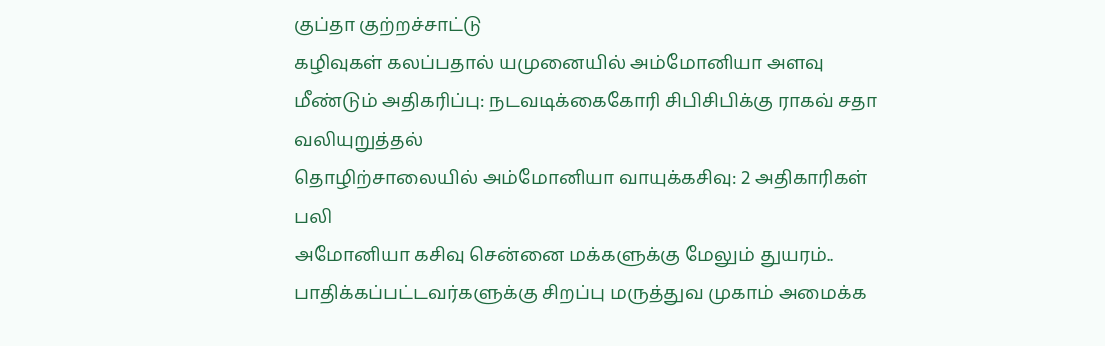குப்தா குற்றச்சாட்டு
கழிவுகள் கலப்பதால் யமுனையில் அம்மோனியா அளவு மீண்டும் அதிகரிப்பு: நடவடிக்கைகோரி சிபிசிபிக்கு ராகவ் சதா வலியுறுத்தல்
தொழிற்சாலையில் அம்மோனியா வாயுக்கசிவு: 2 அதிகாரிகள் பலி
அமோனியா கசிவு சென்னை மக்களுக்கு மேலும் துயரம்.. பாதிக்கப்பட்டவர்களுக்கு சிறப்பு மருத்துவ முகாம் அமைக்க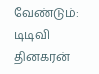வேண்டும்: டிடிவி தினகரன்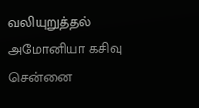வலியுறுத்தல்
அமோனியா கசிவு சென்னை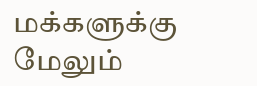மக்களுக்கு மேலும்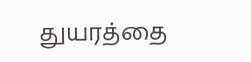துயரத்தை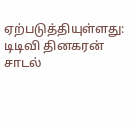ஏற்படுத்தியுள்ளது: டிடிவி தினகரன் சாடல்